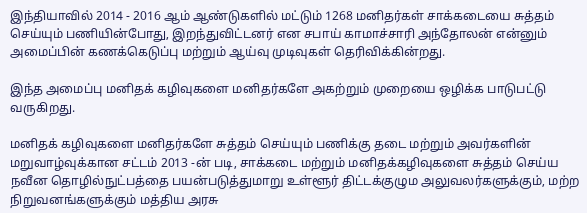இந்தியாவில் 2014 - 2016 ஆம் ஆண்டுகளில் மட்டும் 1268 மனிதர்கள் சாக்கடையை சுத்தம் செய்யும் பணியின்போது, இறந்துவிட்டனர் என சபாய் காமாச்சாரி அந்தோலன் என்னும் அமைப்பின் கணக்கெடுப்பு மற்றும் ஆய்வு முடிவுகள் தெரிவிக்கின்றது.

இந்த அமைப்பு மனிதக் கழிவுகளை மனிதர்களே அகற்றும் முறையை ஒழிக்க பாடுபட்டு வருகிறது.

மனிதக் கழிவுகளை மனிதர்களே சுத்தம் செய்யும் பணிக்கு தடை மற்றும் அவர்களின் மறுவாழ்வுக்கான சட்டம் 2013 -ன் படி, சாக்கடை மற்றும் மனிதக்கழிவுகளை சுத்தம் செய்ய நவீன தொழில்நுட்பத்தை பயன்படுத்துமாறு உள்ளூர் திட்டக்குழும அலுவலர்களுக்கும், மற்ற நிறுவனங்களுக்கும் மத்திய அரசு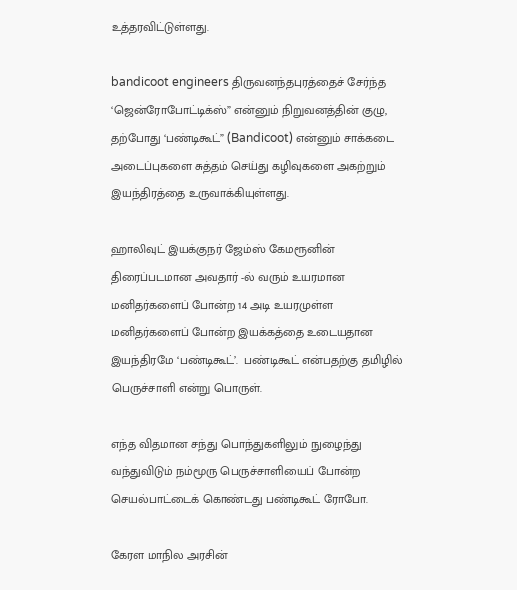உத்தரவிட்டுள்ளது.

bandicoot engineers திருவனந்தபுரத்தைச் சேர்ந்த ‘ஜென்ரோபோட்டிக்ஸ்” என்னும் நிறுவனத்தின் குழு, தற்போது ‘பண்டிகூட்” (Bandicoot) என்னும் சாக்கடை அடைப்புகளை சுத்தம் செய்து கழிவுகளை அகற்றும் இயந்திரத்தை உருவாக்கியுள்ளது.

ஹாலிவுட் இயக்குநர் ஜேம்ஸ் கேமரூனின் திரைப்படமான அவதார் -ல் வரும் உயரமான மனிதர்களைப் போன்ற 14 அடி உயரமுள்ள மனிதர்களைப் போன்ற இயக்கத்தை உடையதான இயந்திரமே ‘பண்டிகூட்’.  பண்டிகூட் என்பதற்கு தமிழில் பெருச்சாளி என்று பொருள்.

எந்த விதமான சந்து பொந்துகளிலும் நுழைந்து வந்துவிடும் நம்மூரு பெருச்சாளியைப் போன்ற செயல்பாட்டைக் கொண்டது பண்டிகூட் ரோபோ.

கேரள மாநில அரசின்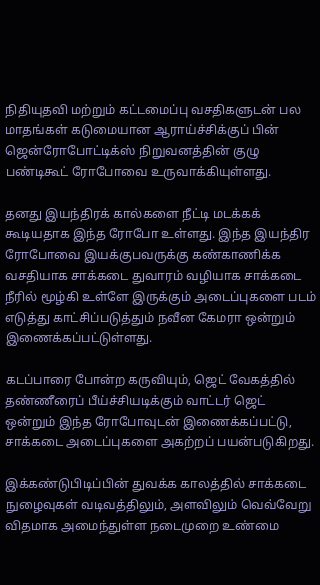நிதியுதவி மற்றும் கட்டமைப்பு வசதிகளுடன் பல மாதங்கள் கடுமையான ஆராய்ச்சிக்குப் பின் ஜென்ரோபோட்டிக்ஸ் நிறுவனத்தின் குழு பண்டிகூட் ரோபோவை உருவாக்கியுள்ளது.

தனது இயந்திரக் கால்களை நீட்டி மடக்கக் கூடியதாக இந்த ரோபோ உள்ளது. இந்த இயந்திர ரோபோவை இயக்குபவருக்கு கண்காணிக்க வசதியாக சாக்கடை துவாரம் வழியாக சாக்கடை நீரில் மூழ்கி உள்ளே இருக்கும் அடைப்புகளை படம் எடுத்து காட்சிப்படுத்தும் நவீன கேமரா ஒன்றும் இணைக்கப்பட்டுள்ளது.

கடப்பாரை போன்ற கருவியும், ஜெட் வேகத்தில் தண்ணீரைப் பீய்ச்சியடிக்கும் வாட்டர் ஜெட் ஒன்றும் இந்த ரோபோவுடன் இணைக்கப்பட்டு, சாக்கடை அடைப்புகளை அகற்றப் பயன்படுகிறது.

இக்கண்டுபிடிப்பின் துவக்க காலத்தில் சாக்கடை நுழைவுகள் வடிவத்திலும், அளவிலும் வெவ்வேறு விதமாக அமைந்துள்ள நடைமுறை உண்மை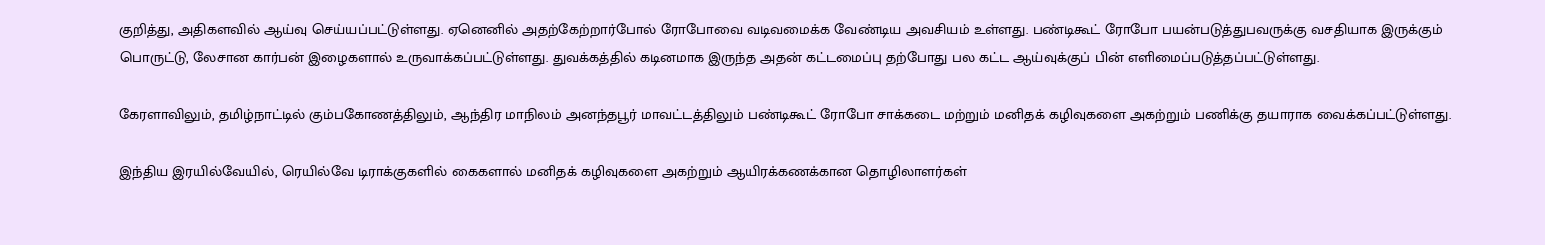குறித்து, அதிகளவில் ஆய்வு செய்யப்பட்டுள்ளது. ஏனெனில் அதற்கேற்றார்போல் ரோபோவை வடிவமைக்க வேண்டிய அவசியம் உள்ளது. பண்டிகூட் ரோபோ பயன்படுத்துபவருக்கு வசதியாக இருக்கும் பொருட்டு, லேசான கார்பன் இழைகளால் உருவாக்கப்பட்டுள்ளது. துவக்கத்தில் கடினமாக இருந்த அதன் கட்டமைப்பு தற்போது பல கட்ட ஆய்வுக்குப் பின் எளிமைப்படுத்தப்பட்டுள்ளது.

கேரளாவிலும், தமிழ்நாட்டில் கும்பகோணத்திலும், ஆந்திர மாநிலம் அனந்தபூர் மாவட்டத்திலும் பண்டிகூட் ரோபோ சாக்கடை மற்றும் மனிதக் கழிவுகளை அகற்றும் பணிக்கு தயாராக வைக்கப்பட்டுள்ளது.

இந்திய இரயில்வேயில், ரெயில்வே டிராக்குகளில் கைகளால் மனிதக் கழிவுகளை அகற்றும் ஆயிரக்கணக்கான தொழிலாளர்கள்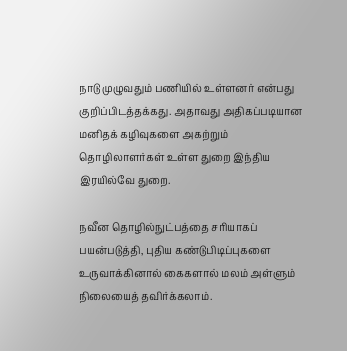நாடு முழுவதும் பணியில் உள்ளனர் என்பது குறிப்பிடத்தக்கது. அதாவது அதிகப்படியான மனிதக் கழிவுகளை அகற்றும் தொழிலாளர்கள் உள்ள துறை இந்திய இரயில்வே துறை.

நவீன தொழில்நுட்பத்தை சரியாகப் பயன்படுத்தி, புதிய கண்டுபிடிப்புகளை உருவாக்கினால் கைகளால் மலம் அள்ளும் நிலையைத் தவிர்க்கலாம்.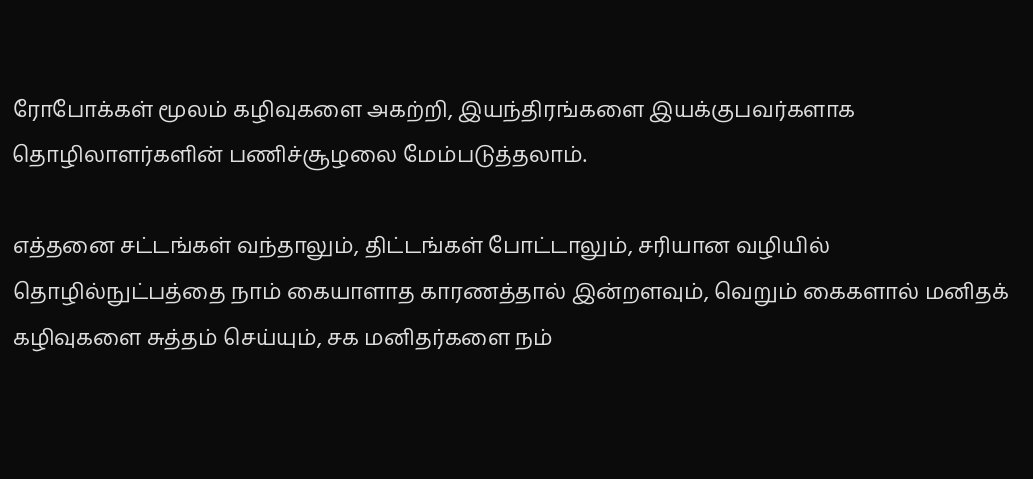ரோபோக்கள் மூலம் கழிவுகளை அகற்றி, இயந்திரங்களை இயக்குபவர்களாக தொழிலாளர்களின் பணிச்சூழலை மேம்படுத்தலாம்.

எத்தனை சட்டங்கள் வந்தாலும், திட்டங்கள் போட்டாலும், சரியான வழியில் தொழில்நுட்பத்தை நாம் கையாளாத காரணத்தால் இன்றளவும், வெறும் கைகளால் மனிதக் கழிவுகளை சுத்தம் செய்யும், சக மனிதர்களை நம்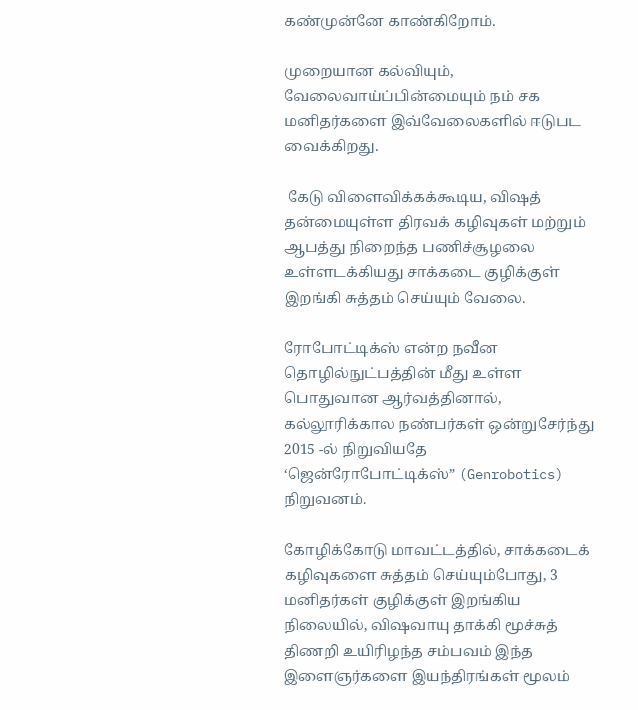கண்முன்னே காண்கிறோம்.

முறையான கல்வியும், வேலைவாய்ப்பின்மையும் நம் சக மனிதர்களை இவ்வேலைகளில் ஈடுபட வைக்கிறது.

 கேடு விளைவிக்கக்கூடிய, விஷத் தன்மையுள்ள திரவக் கழிவுகள் மற்றும் ஆபத்து நிறைந்த பணிச்சூழலை உள்ளடக்கியது சாக்கடை குழிக்குள் இறங்கி சுத்தம் செய்யும் வேலை.

ரோபோட்டிக்ஸ் என்ற நவீன தொழில்நுட்பத்தின் மீது உள்ள பொதுவான ஆர்வத்தினால், கல்லூரிக்கால நண்பர்கள் ஒன்றுசேர்ந்து 2015 -ல் நிறுவியதே ‘ஜென்ரோபோட்டிக்ஸ்” (Genrobotics) நிறுவனம்.

கோழிக்கோடு மாவட்டத்தில், சாக்கடைக் கழிவுகளை சுத்தம் செய்யும்போது, 3 மனிதர்கள் குழிக்குள் இறங்கிய நிலையில், விஷவாயு தாக்கி மூச்சுத் திணறி உயிரிழந்த சம்பவம் இந்த இளைஞர்களை இயந்திரங்கள் மூலம்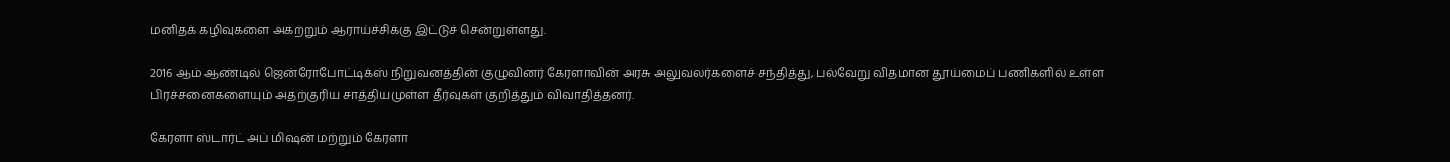மனிதக் கழிவுகளை அகற்றும் ஆராய்ச்சிக்கு இட்டுச் சென்றுள்ளது.

2016 ஆம் ஆண்டில் ஜென்ரோபோட்டிக்ஸ் நிறுவனத்தின் குழுவினர் கேரளாவின் அரசு அலுவலர்களைச் சந்தித்து, பல்வேறு விதமான தூய்மைப் பணிகளில் உள்ள பிரச்சனைகளையும் அதற்குரிய சாத்தியமுள்ள தீர்வுகள் குறித்தும் விவாதித்தனர்.

கேரளா ஸ்டார்ட் அப் மிஷன் மற்றும் கேரளா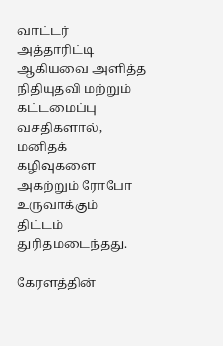வாட்டர் அத்தாரிட்டி ஆகியவை அளித்த நிதியுதவி மற்றும் கட்டமைப்பு வசதிகளால், மனிதக் கழிவுகளை அகற்றும் ரோபோ உருவாக்கும் திட்டம் துரிதமடைந்தது.

கேரளத்தின்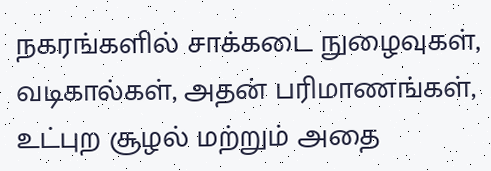நகரங்களில் சாக்கடை நுழைவுகள், வடிகால்கள், அதன் பரிமாணங்கள், உட்புற சூழல் மற்றும் அதை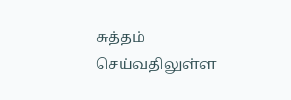சுத்தம் செய்வதிலுள்ள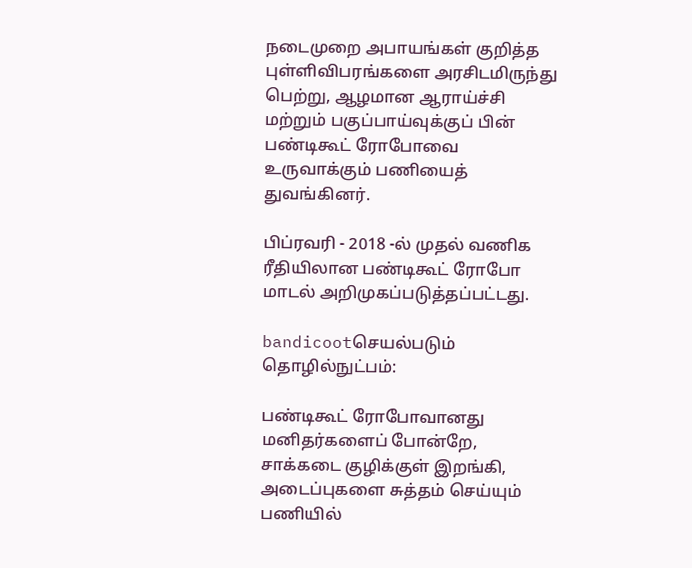நடைமுறை அபாயங்கள் குறித்த புள்ளிவிபரங்களை அரசிடமிருந்து பெற்று, ஆழமான ஆராய்ச்சி மற்றும் பகுப்பாய்வுக்குப் பின் பண்டிகூட் ரோபோவை உருவாக்கும் பணியைத் துவங்கினர்.

பிப்ரவரி - 2018 -ல் முதல் வணிக ரீதியிலான பண்டிகூட் ரோபோ மாடல் அறிமுகப்படுத்தப்பட்டது.

bandicootசெயல்படும் தொழில்நுட்பம்:

பண்டிகூட் ரோபோவானது மனிதர்களைப் போன்றே, சாக்கடை குழிக்குள் இறங்கி, அடைப்புகளை சுத்தம் செய்யும் பணியில்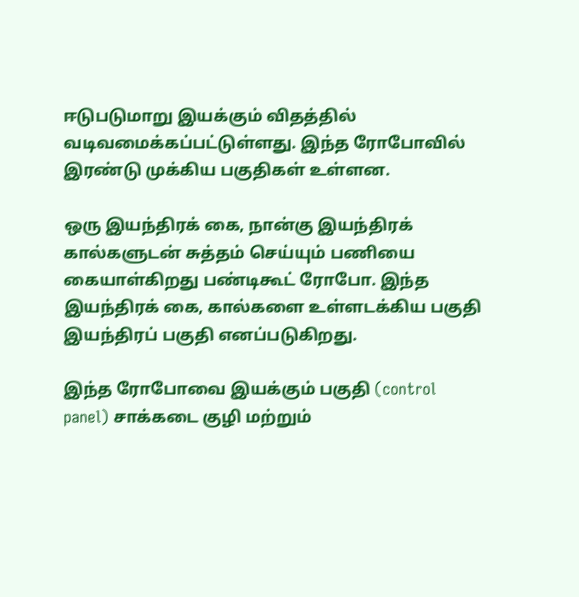ஈடுபடுமாறு இயக்கும் விதத்தில் வடிவமைக்கப்பட்டுள்ளது. இந்த ரோபோவில் இரண்டு முக்கிய பகுதிகள் உள்ளன.

ஒரு இயந்திரக் கை, நான்கு இயந்திரக் கால்களுடன் சுத்தம் செய்யும் பணியை கையாள்கிறது பண்டிகூட் ரோபோ. இந்த இயந்திரக் கை, கால்களை உள்ளடக்கிய பகுதி இயந்திரப் பகுதி எனப்படுகிறது.

இந்த ரோபோவை இயக்கும் பகுதி (control panel) சாக்கடை குழி மற்றும்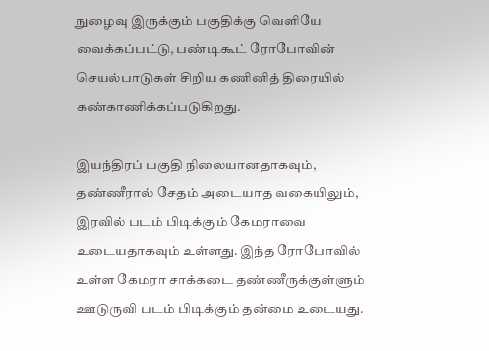நுழைவு இருக்கும் பகுதிக்கு வெளியே வைக்கப்பட்டு, பண்டிகூட் ரோபோவின் செயல்பாடுகள் சிறிய கணினித் திரையில் கண்காணிக்கப்படுகிறது.

இயந்திரப் பகுதி நிலையானதாகவும், தண்ணீரால் சேதம் அடையாத வகையிலும், இரவில் படம் பிடிக்கும் கேமராவை உடையதாகவும் உள்ளது. இந்த ரோபோவில் உள்ள கேமரா சாக்கடை தண்ணீருக்குள்ளும் ஊடுருவி படம் பிடிக்கும் தன்மை உடையது.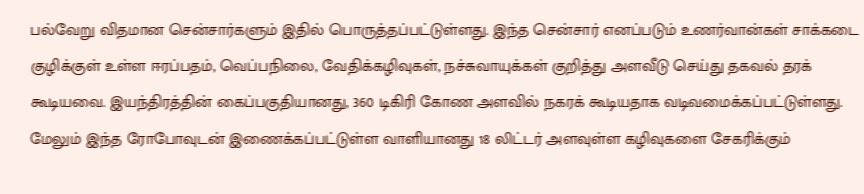பல்வேறு விதமான சென்சார்களும் இதில் பொருத்தப்பட்டுள்ளது. இந்த சென்சார் எனப்படும் உணர்வான்கள் சாக்கடை குழிக்குள் உள்ள ஈரப்பதம், வெப்பநிலை, வேதிக்கழிவுகள், நச்சுவாயுக்கள் குறித்து அளவீடு செய்து தகவல் தரக் கூடியவை. இயந்திரத்தின் கைப்பகுதியானது, 360 டிகிரி கோண அளவில் நகரக் கூடியதாக வடிவமைக்கப்பட்டுள்ளது. மேலும் இந்த ரோபோவுடன் இணைக்கப்பட்டுள்ள வாளியானது 18 லிட்டர் அளவுள்ள கழிவுகளை சேகரிக்கும்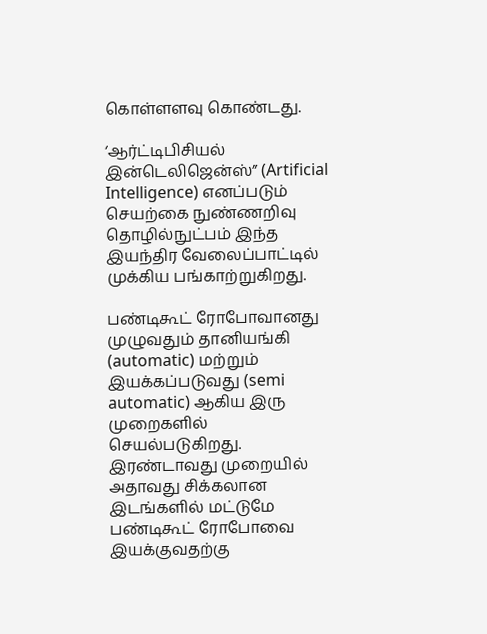கொள்ளளவு கொண்டது.

‘ஆர்ட்டிபிசியல் இன்டெலிஜென்ஸ்” (Artificial Intelligence) எனப்படும் செயற்கை நுண்ணறிவு தொழில்நுட்பம் இந்த இயந்திர வேலைப்பாட்டில் முக்கிய பங்காற்றுகிறது.

பண்டிகூட் ரோபோவானது முழுவதும் தானியங்கி (automatic) மற்றும் இயக்கப்படுவது (semi automatic) ஆகிய இரு முறைகளில் செயல்படுகிறது. இரண்டாவது முறையில் அதாவது சிக்கலான இடங்களில் மட்டுமே பண்டிகூட் ரோபோவை இயக்குவதற்கு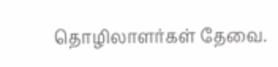தொழிலாளர்கள் தேவை.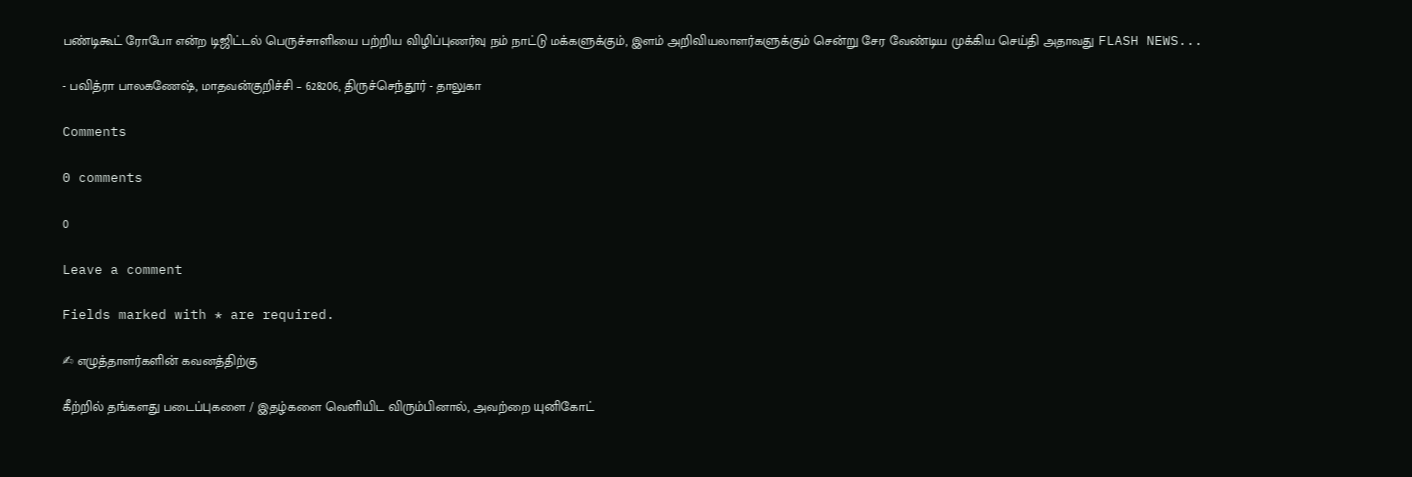பண்டிகூட் ரோபோ என்ற டிஜிட்டல் பெருச்சாளியை பற்றிய விழிப்புணர்வு நம் நாட்டு மக்களுக்கும், இளம் அறிவியலாளர்களுக்கும் சென்று சேர வேண்டிய முக்கிய செய்தி அதாவது FLASH NEWS...

- பவித்ரா பாலகணேஷ், மாதவன்குறிச்சி – 628206, திருச்செந்தூர் - தாலுகா

Comments

0 comments

0

Leave a comment

Fields marked with * are required.

✍ எழுத்தாளர்களின் கவனத்திற்கு

கீற்றில் தங்களது படைப்புகளை / இதழ்களை வெளியிட விரும்பினால், அவற்றை யுனிகோட்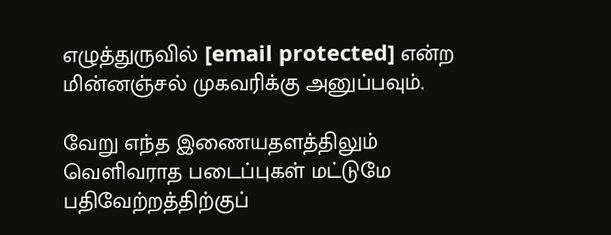எழுத்துருவில் [email protected] என்ற மின்னஞ்சல் முகவரிக்கு அனுப்பவும்.

வேறு எந்த இணையதளத்திலும் வெளிவராத படைப்புகள் மட்டுமே பதிவேற்றத்திற்குப்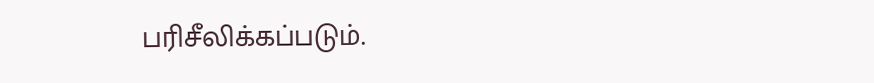பரிசீலிக்கப்படும்.